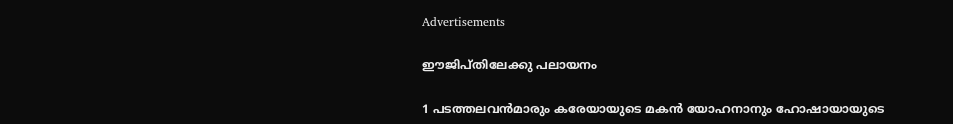Advertisements

ഈജിപ്തിലേക്കു പലായനം

1 പടത്തലവന്‍മാരും കരേയായുടെ മകന്‍ യോഹനാനും ഹോഷായായുടെ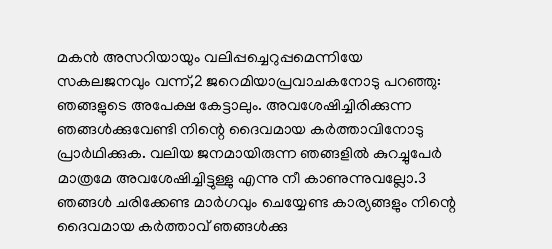മകന്‍ അസറിയായും വലിപ്പച്ചെറുപ്പമെന്നിയേ സകലജനവും വന്ന്,2 ജറെമിയാപ്രവാചകനോടു പറഞ്ഞു: ഞങ്ങളുടെ അപേക്ഷ കേട്ടാലും. അവശേഷിച്ചിരിക്കുന്ന ഞങ്ങള്‍ക്കുവേണ്ടി നിന്റെ ദൈവമായ കര്‍ത്താവിനോടു പ്രാര്‍ഥിക്കുക. വലിയ ജനമായിരുന്ന ഞങ്ങളില്‍ കുറച്ചുപേര്‍ മാത്രമേ അവശേഷിച്ചിട്ടുള്ളു എന്നു നീ കാണുന്നുവല്ലോ.3 ഞങ്ങള്‍ ചരിക്കേണ്ട മാര്‍ഗവും ചെയ്യേണ്ട കാര്യങ്ങളും നിന്റെ ദൈവമായ കര്‍ത്താവ് ഞങ്ങള്‍ക്കു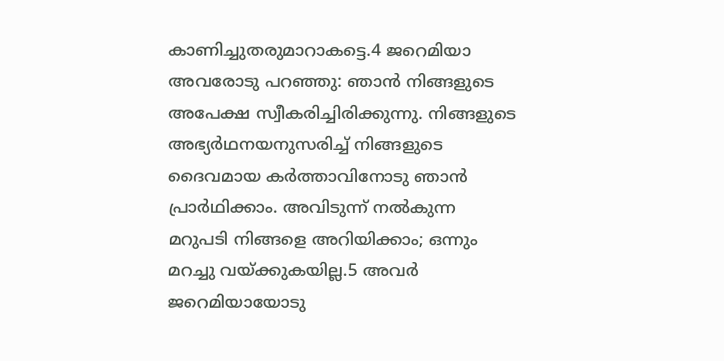കാണിച്ചുതരുമാറാകട്ടെ.4 ജറെമിയാ അവരോടു പറഞ്ഞു: ഞാന്‍ നിങ്ങളുടെ അപേക്ഷ സ്വീകരിച്ചിരിക്കുന്നു. നിങ്ങളുടെ അഭ്യര്‍ഥനയനുസരിച്ച് നിങ്ങളുടെ ദൈവമായ കര്‍ത്താവിനോടു ഞാന്‍ പ്രാര്‍ഥിക്കാം. അവിടുന്ന് നല്‍കുന്ന മറുപടി നിങ്ങളെ അറിയിക്കാം; ഒന്നും മറച്ചു വയ്ക്കുകയില്ല.5 അവര്‍ ജറെമിയായോടു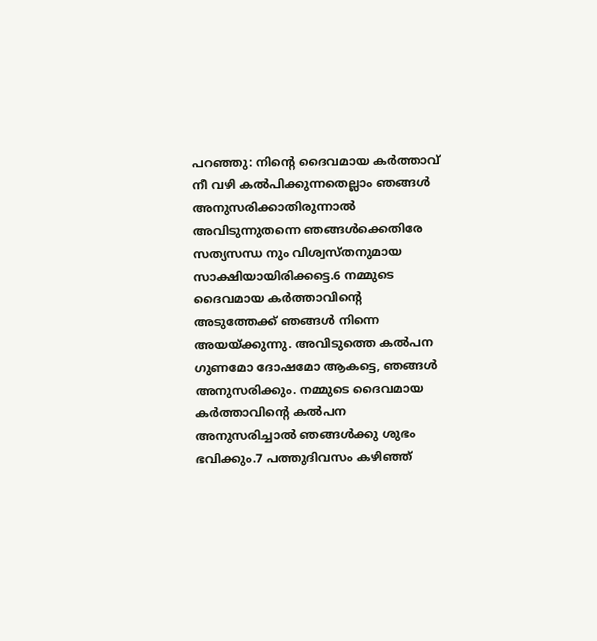പറഞ്ഞു: നിന്റെ ദൈവമായ കര്‍ത്താവ് നീ വഴി കല്‍പിക്കുന്നതെല്ലാം ഞങ്ങള്‍ അനുസരിക്കാതിരുന്നാല്‍ അവിടുന്നുതന്നെ ഞങ്ങള്‍ക്കെതിരേ സത്യസന്ധ നും വിശ്വസ്തനുമായ സാക്ഷിയായിരിക്കട്ടെ.6 നമ്മുടെ ദൈവമായ കര്‍ത്താവിന്റെ അടുത്തേക്ക് ഞങ്ങള്‍ നിന്നെ അയയ്ക്കുന്നു. അവിടുത്തെ കല്‍പന ഗുണമോ ദോഷമോ ആകട്ടെ, ഞങ്ങള്‍ അനുസരിക്കും. നമ്മുടെ ദൈവമായ കര്‍ത്താവിന്റെ കല്‍പന അനുസരിച്ചാല്‍ ഞങ്ങള്‍ക്കു ശുഭം ഭവിക്കും.7 പത്തുദിവസം കഴിഞ്ഞ്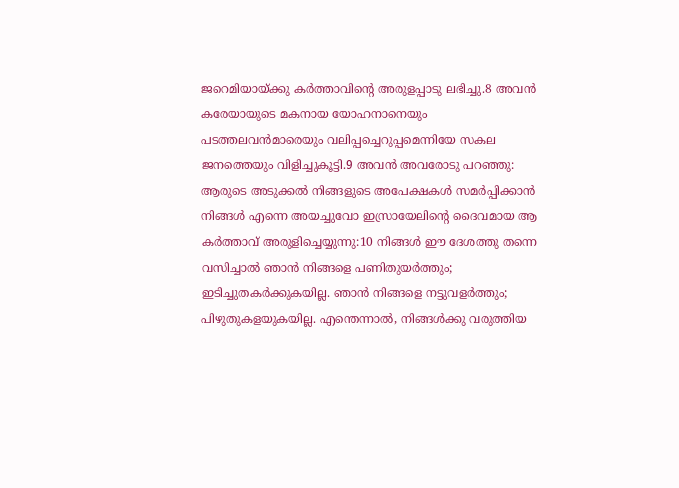ജറെമിയായ്ക്കു കര്‍ത്താവിന്റെ അരുളപ്പാടു ലഭിച്ചു.8 അവന്‍ കരേയായുടെ മകനായ യോഹനാനെയും പടത്തലവന്‍മാരെയും വലിപ്പച്ചെറുപ്പമെന്നിയേ സകല ജനത്തെയും വിളിച്ചുകൂട്ടി.9 അവന്‍ അവരോടു പറഞ്ഞു: ആരുടെ അടുക്കല്‍ നിങ്ങളുടെ അപേക്ഷകള്‍ സമര്‍പ്പിക്കാന്‍ നിങ്ങള്‍ എന്നെ അയച്ചുവോ ഇസ്രായേലിന്റെ ദൈവമായ ആ കര്‍ത്താവ് അരുളിച്ചെയ്യുന്നു:10 നിങ്ങള്‍ ഈ ദേശത്തു തന്നെ വസിച്ചാല്‍ ഞാന്‍ നിങ്ങളെ പണിതുയര്‍ത്തും; ഇടിച്ചുതകര്‍ക്കുകയില്ല. ഞാന്‍ നിങ്ങളെ നട്ടുവളര്‍ത്തും; പിഴുതുകളയുകയില്ല. എന്തെന്നാല്‍, നിങ്ങള്‍ക്കു വരുത്തിയ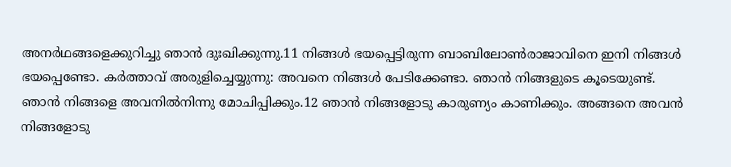അനര്‍ഥങ്ങളെക്കുറിച്ചു ഞാന്‍ ദുഃഖിക്കുന്നു.11 നിങ്ങള്‍ ഭയപ്പെട്ടിരുന്ന ബാബിലോണ്‍രാജാവിനെ ഇനി നിങ്ങള്‍ ഭയപ്പെണ്ടോ. കര്‍ത്താവ് അരുളിച്ചെയ്യുന്നു: അവനെ നിങ്ങള്‍ പേടിക്കേണ്ടാ. ഞാന്‍ നിങ്ങളുടെ കൂടെയുണ്ട്. ഞാന്‍ നിങ്ങളെ അവനില്‍നിന്നു മോചിപ്പിക്കും.12 ഞാന്‍ നിങ്ങളോടു കാരുണ്യം കാണിക്കും. അങ്ങനെ അവന്‍ നിങ്ങളോടു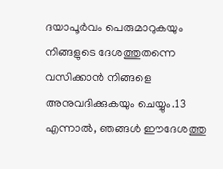ദയാപൂര്‍വം പെരുമാറുകയും നിങ്ങളുടെ ദേശത്തുതന്നെ വസിക്കാന്‍ നിങ്ങളെ അനുവദിക്കുകയും ചെയ്യും.13 എന്നാല്‍, ഞങ്ങള്‍ ഈദേശത്തു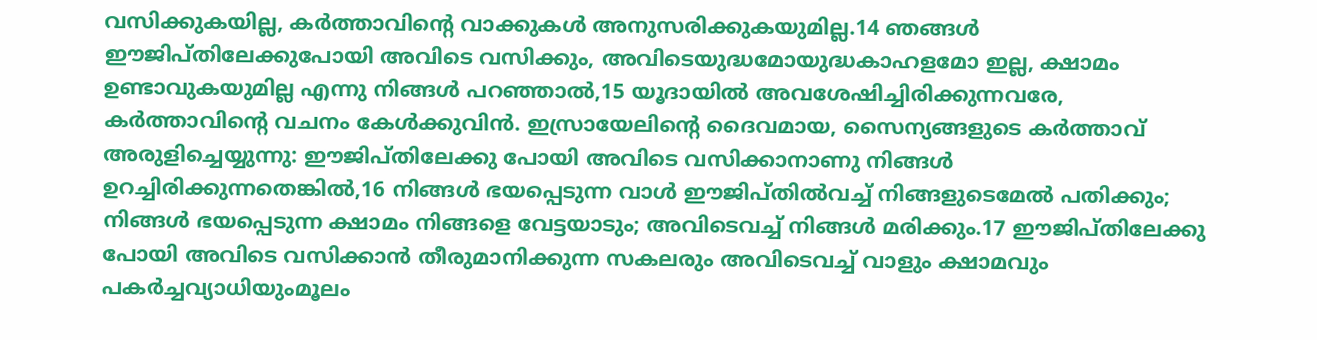വസിക്കുകയില്ല, കര്‍ത്താവിന്റെ വാക്കുകള്‍ അനുസരിക്കുകയുമില്ല.14 ഞങ്ങള്‍ ഈജിപ്തിലേക്കുപോയി അവിടെ വസിക്കും, അവിടെയുദ്ധമോയുദ്ധകാഹളമോ ഇല്ല, ക്ഷാമം ഉണ്ടാവുകയുമില്ല എന്നു നിങ്ങള്‍ പറഞ്ഞാല്‍,15 യൂദായില്‍ അവശേഷിച്ചിരിക്കുന്നവരേ, കര്‍ത്താവിന്റെ വചനം കേള്‍ക്കുവിന്‍. ഇസ്രായേലിന്റെ ദൈവമായ, സൈന്യങ്ങളുടെ കര്‍ത്താവ് അരുളിച്ചെയ്യുന്നു: ഈജിപ്തിലേക്കു പോയി അവിടെ വസിക്കാനാണു നിങ്ങള്‍ ഉറച്ചിരിക്കുന്നതെങ്കില്‍,16 നിങ്ങള്‍ ഭയപ്പെടുന്ന വാള്‍ ഈജിപ്തില്‍വച്ച് നിങ്ങളുടെമേല്‍ പതിക്കും; നിങ്ങള്‍ ഭയപ്പെടുന്ന ക്ഷാമം നിങ്ങളെ വേട്ടയാടും; അവിടെവച്ച് നിങ്ങള്‍ മരിക്കും.17 ഈജിപ്തിലേക്കു പോയി അവിടെ വസിക്കാന്‍ തീരുമാനിക്കുന്ന സകലരും അവിടെവച്ച് വാളും ക്ഷാമവും പകര്‍ച്ചവ്യാധിയുംമൂലം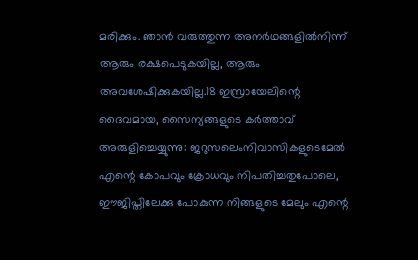മരിക്കും. ഞാന്‍ വരുത്തുന്ന അനര്‍ഥങ്ങളില്‍നിന്ന് ആരും രക്ഷപെടുകയില്ല, ആരും അവശേഷിക്കുകയില്ല.18 ഇസ്രായേലിന്റെ ദൈവമായ, സൈന്യങ്ങളുടെ കര്‍ത്താവ് അരുളിച്ചെയ്യുന്നു: ജറുസലെംനിവാസികളുടെമേല്‍ എന്റെ കോപവും ക്രോധവും നിപതിച്ചതുപോലെ, ഈജിപ്തിലേക്കു പോകുന്ന നിങ്ങളുടെ മേലും എന്റെ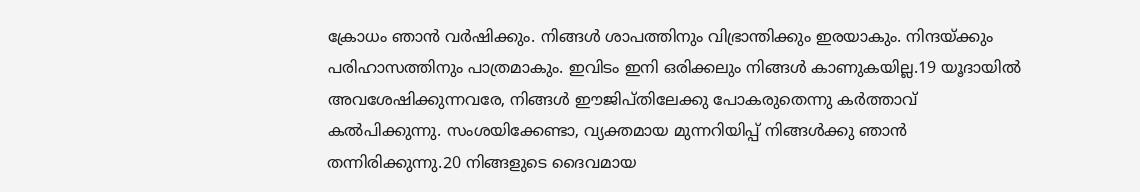ക്രോധം ഞാന്‍ വര്‍ഷിക്കും. നിങ്ങള്‍ ശാപത്തിനും വിഭ്രാന്തിക്കും ഇരയാകും. നിന്ദയ്ക്കും പരിഹാസത്തിനും പാത്രമാകും. ഇവിടം ഇനി ഒരിക്കലും നിങ്ങള്‍ കാണുകയില്ല.19 യൂദായില്‍ അവശേഷിക്കുന്നവരേ, നിങ്ങള്‍ ഈജിപ്തിലേക്കു പോകരുതെന്നു കര്‍ത്താവ് കല്‍പിക്കുന്നു. സംശയിക്കേണ്ടാ, വ്യക്തമായ മുന്നറിയിപ്പ് നിങ്ങള്‍ക്കു ഞാന്‍ തന്നിരിക്കുന്നു.20 നിങ്ങളുടെ ദൈവമായ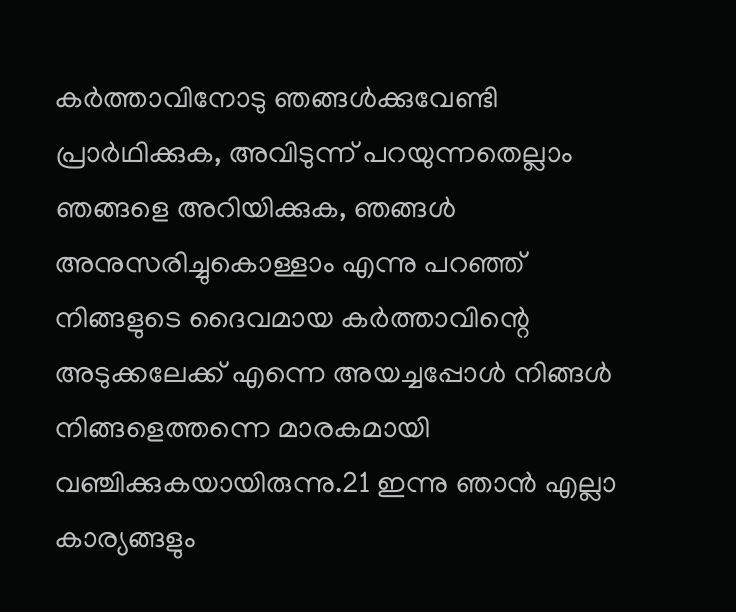കര്‍ത്താവിനോടു ഞങ്ങള്‍ക്കുവേണ്ടി പ്രാര്‍ഥിക്കുക, അവിടുന്ന് പറയുന്നതെല്ലാം ഞങ്ങളെ അറിയിക്കുക, ഞങ്ങള്‍ അനുസരിച്ചുകൊള്ളാം എന്നു പറഞ്ഞ് നിങ്ങളുടെ ദൈവമായ കര്‍ത്താവിന്റെ അടുക്കലേക്ക് എന്നെ അയച്ചപ്പോള്‍ നിങ്ങള്‍ നിങ്ങളെത്തന്നെ മാരകമായി വഞ്ചിക്കുകയായിരുന്നു.21 ഇന്നു ഞാന്‍ എല്ലാ കാര്യങ്ങളും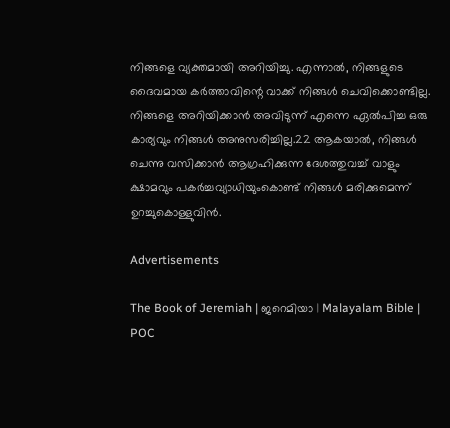നിങ്ങളെ വ്യക്തമായി അറിയിച്ചു. എന്നാല്‍, നിങ്ങളുടെ ദൈവമായ കര്‍ത്താവിന്റെ വാക്ക് നിങ്ങള്‍ ചെവിക്കൊണ്ടില്ല. നിങ്ങളെ അറിയിക്കാന്‍ അവിടുന്ന് എന്നെ ഏല്‍പിച്ച ഒരു കാര്യവും നിങ്ങള്‍ അനുസരിച്ചില്ല.22 ആകയാല്‍, നിങ്ങള്‍ ചെന്നു വസിക്കാന്‍ ആഗ്രഹിക്കുന്ന ദേശത്തുവച്ച് വാളും ക്ഷാമവും പകര്‍ച്ചവ്യാധിയുംകൊണ്ട് നിങ്ങള്‍ മരിക്കുമെന്ന് ഉറച്ചുകൊള്ളുവിന്‍.

Advertisements

The Book of Jeremiah | ജറെമിയാ | Malayalam Bible | POC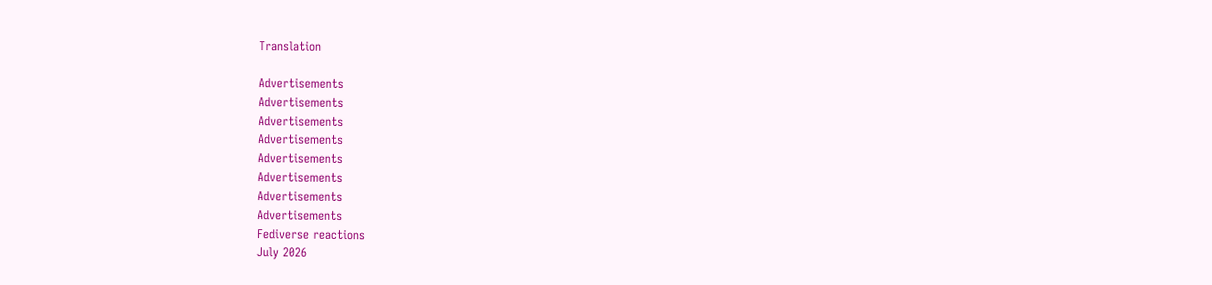Translation

Advertisements
Advertisements
Advertisements
Advertisements
Advertisements
Advertisements
Advertisements
Advertisements
Fediverse reactions
July 2026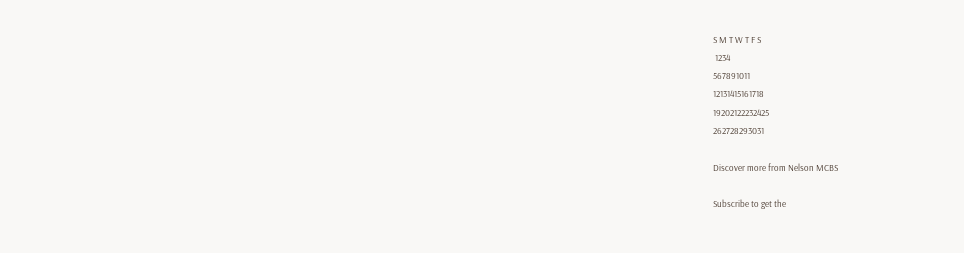S M T W T F S
 1234
567891011
12131415161718
19202122232425
262728293031

Discover more from Nelson MCBS

Subscribe to get the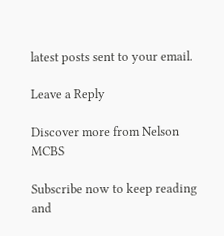latest posts sent to your email.

Leave a Reply

Discover more from Nelson MCBS

Subscribe now to keep reading and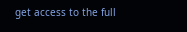get access to the full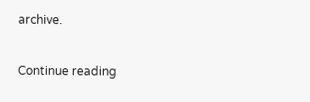archive.

Continue reading